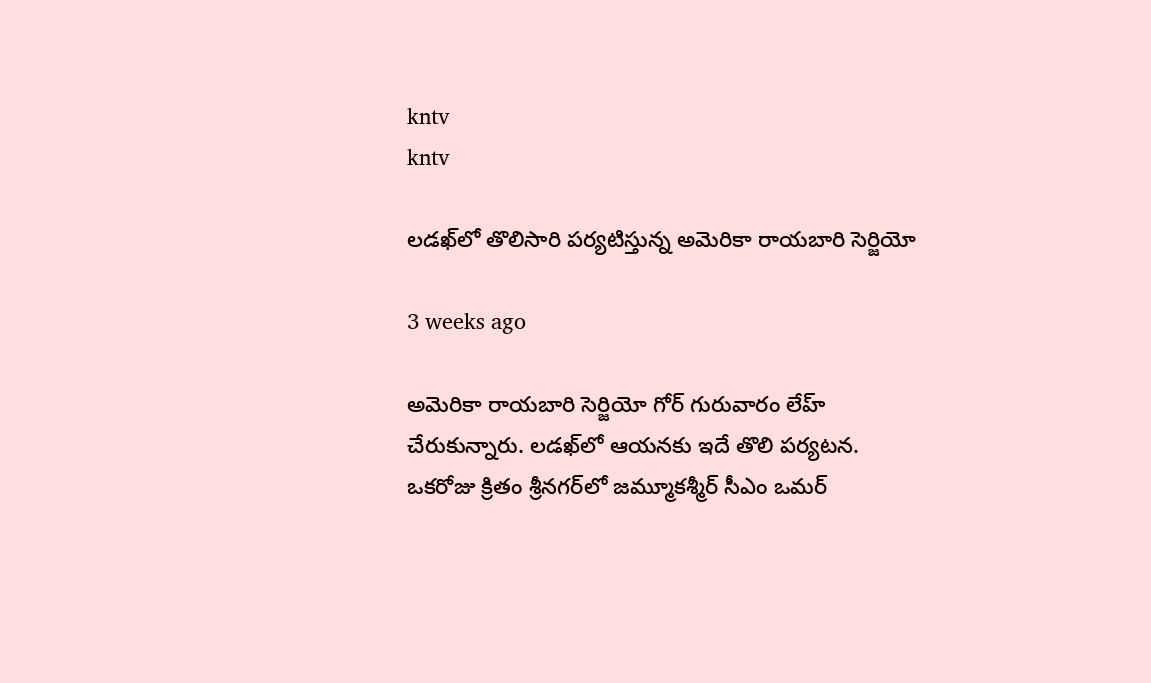kntv
kntv

లడఖ్‌లో తొలిసారి పర్యటిస్తున్న అమెరికా రాయబారి సెర్జియో

3 weeks ago

అమెరికా రాయబారి సెర్జియో గోర్ గురువారం లేహ్ చేరుకున్నారు. లడఖ్‌లో ఆయనకు ఇదే తొలి పర్యటన. ఒకరోజు క్రితం శ్రీనగర్‌లో జమ్మూకశ్మీర్ సీఎం ఒమర్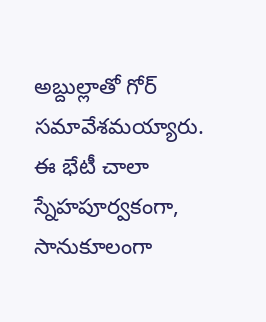అబ్దుల్లాతో గోర్ సమావేశమయ్యారు. ఈ భేటీ చాలా స్నేహపూర్వకంగా, సానుకూలంగా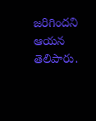జరిగిందని ఆయన తెలిపారు.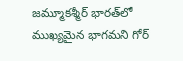జమ్మూకశ్మీర్ భారత్‌లో ముఖ్యమైన భాగమని గోర్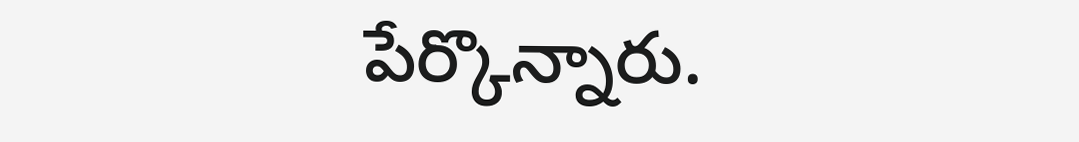పేర్కొన్నారు.